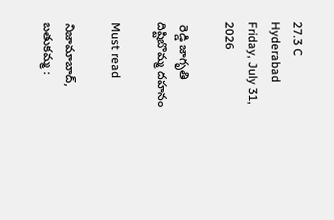27.3 C
Hyderabad
Friday, July 31, 2026

 రెడ్డి జాగృతి దిష్టిబొమ్మ దహనం

Must read

నిజామాబాద్, బతుకమ్మ :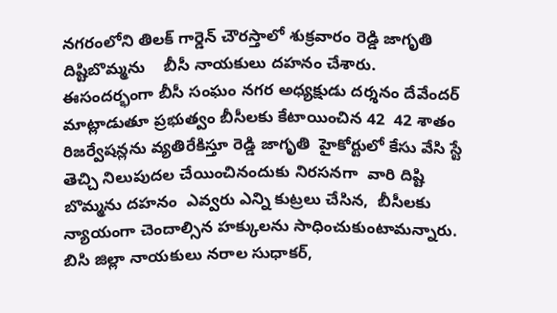నగరంలోని తిలక్ గార్డెన్ చౌరస్తాలో శుక్రవారం రెడ్డి జాగృతి దిష్టిబొమ్మను    బీసీ నాయకులు దహనం చేశారు. ఈసందర్భంగా బీసీ సంఘం నగర అధ్యక్షుడు దర్శనం దేవేందర్ మాట్లాడుతూ ప్రభుత్వం బీసీలకు కేటాయించిన 42  42 శాతం రిజర్వేషన్లను వ్యతిరేకిస్తూ రెడ్డి జాగృతి  హైకోర్టులో కేసు వేసి స్టే తెచ్చి నిలుపుదల చేయించినందుకు నిరసనగా  వారి దిష్టి బొమ్మను దహనం  ఎవ్వరు ఎన్ని కుట్రలు చేసిన,  బీసీలకు న్యాయంగా చెందాల్సిన హక్కులను సాధించుకుంటామన్నారు. బిసి జిల్లా నాయకులు నరాల సుధాకర్,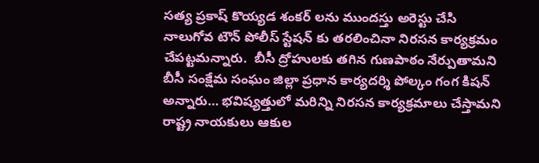సత్య ప్రకాష్ కొయ్యడ శంకర్ లను ముందస్తు అరెస్టు చేసి నాలుగోవ టౌన్ పోలీస్ స్టేషన్ కు తరలించినా నిరసన కార్యక్రమం చేపట్టమన్నారు.  బీసీ ద్రోహులకు తగిన గుణపాఠం నేర్పుతామని బీసీ సంక్షేమ సంఘం జిల్లా ప్రధాన కార్యదర్శి పోల్కం గంగ కిషన్ అన్నారు… భవిష్యత్తులో మరిన్ని నిరసన కార్యక్రమాలు చేస్తామని రాష్ట్ర నాయకులు ఆకుల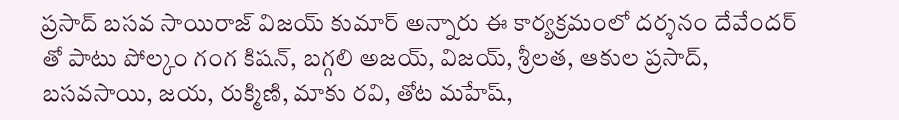ప్రసాద్ బసవ సాయిరాజ్ విజయ్ కుమార్ అన్నారు ఈ కార్యక్రమంలో దర్శనం దేవేందర్ తో పాటు పోల్కం గంగ కిషన్, బగ్గలి అజయ్, విజయ్, శ్రీలత, ఆకుల ప్రసాద్, బసవసాయి, జయ, రుక్మిణి, మాకు రవి, తోట మహేష్,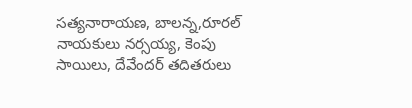సత్యనారాయణ, బాలన్న,రూరల్ నాయకులు నర్సయ్య, కెంపు సాయిలు, దేవేందర్ తదితరులు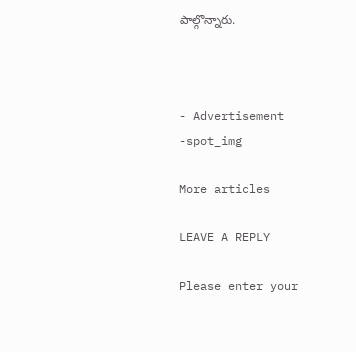పాల్గొన్నారు.



- Advertisement -spot_img

More articles

LEAVE A REPLY

Please enter your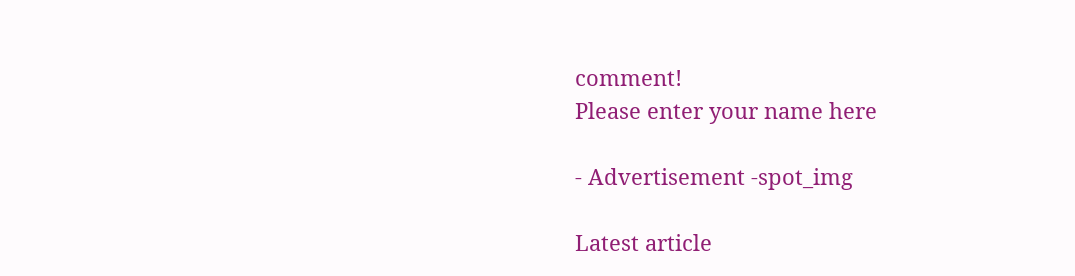comment!
Please enter your name here

- Advertisement -spot_img

Latest article